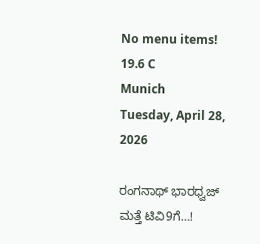No menu items!
19.6 C
Munich
Tuesday, April 28, 2026

ರಂಗನಾಥ್ ಭಾರಧ್ವಜ್ ಮತ್ತೆ ಟಿವಿ9ಗೆ…!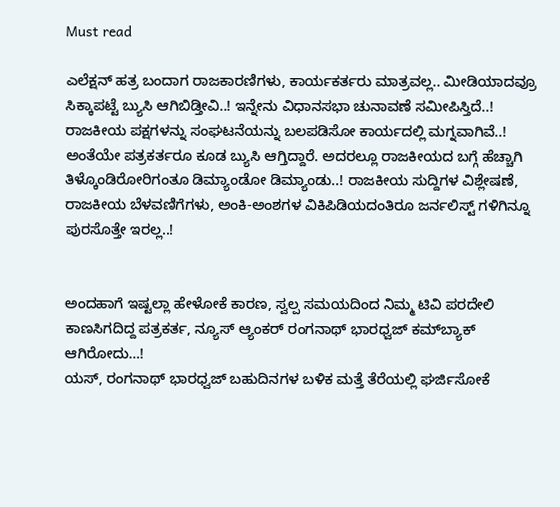Must read

ಎಲೆಕ್ಷನ್ ಹತ್ರ ಬಂದಾಗ ರಾಜಕಾರಣಿಗಳು, ಕಾರ್ಯಕರ್ತರು ಮಾತ್ರವಲ್ಲ.. ಮೀಡಿಯಾದವ್ರೂ ಸಿಕ್ಕಾಪಟ್ಟೆ ಬ್ಯುಸಿ ಆಗಿಬಿಡ್ತೀವಿ..! ಇನ್ನೇನು ವಿಧಾನಸಭಾ ಚುನಾವಣೆ ಸಮೀಪಿಸ್ತಿದೆ..! ರಾಜಕೀಯ ಪಕ್ಷಗಳನ್ನು ಸಂಘಟನೆಯನ್ನು ಬಲಪಡಿಸೋ ಕಾರ್ಯದಲ್ಲಿ ಮಗ್ನವಾಗಿವೆ..!
ಅಂತೆಯೇ ಪತ್ರಕರ್ತರೂ ಕೂಡ ಬ್ಯುಸಿ ಆಗ್ತಿದ್ದಾರೆ. ಅದರಲ್ಲೂ ರಾಜಕೀಯದ ಬಗ್ಗೆ ಹೆಚ್ಚಾಗಿ ತಿಳ್ಕೊಂಡಿರೋರಿಗಂತೂ ಡಿಮ್ಯಾಂಡೋ ಡಿಮ್ಯಾಂಡು..! ರಾಜಕೀಯ ಸುದ್ದಿಗಳ ವಿಶ್ಲೇಷಣೆ, ರಾಜಕೀಯ ಬೆಳವಣಿಗೆಗಳು, ಅಂಕಿ-ಅಂಶಗಳ ವಿಕಿಪಿಡಿಯದಂತಿರೂ ಜರ್ನಲಿಸ್ಟ್ ಗಳಿಗಿನ್ನೂ ಪುರಸೊತ್ತೇ ಇರಲ್ಲ..!


ಅಂದಹಾಗೆ ಇಷ್ಟಲ್ಲಾ ಹೇಳೋಕೆ ಕಾರಣ, ಸ್ವಲ್ಪ ಸಮಯದಿಂದ ನಿಮ್ಮ ಟಿವಿ ಪರದೇಲಿ ಕಾಣಸಿಗದಿದ್ದ ಪತ್ರಕರ್ತ, ನ್ಯೂಸ್ ಆ್ಯಂಕರ್ ರಂಗನಾಥ್ ಭಾರಧ್ವಜ್ ಕಮ್‍ಬ್ಯಾಕ್ ಆಗಿರೋದು…!
ಯಸ್, ರಂಗನಾಥ್ ಭಾರಧ್ವಜ್ ಬಹುದಿನಗಳ ಬಳಿಕ ಮತ್ತೆ ತೆರೆಯಲ್ಲಿ ಘರ್ಜಿಸೋಕೆ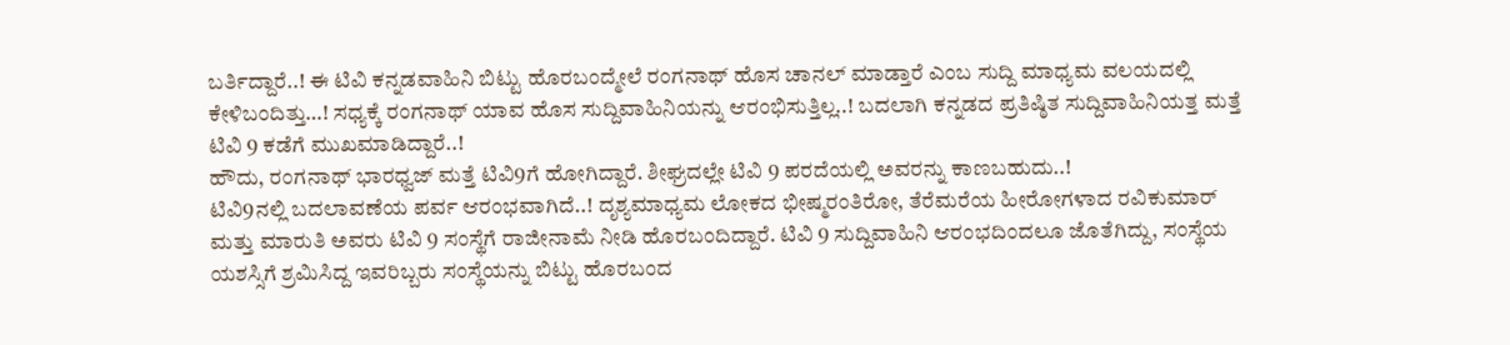ಬರ್ತಿದ್ದಾರೆ..! ಈ ಟಿವಿ ಕನ್ನಡವಾಹಿನಿ ಬಿಟ್ಟು ಹೊರಬಂದ್ಮೇಲೆ ರಂಗನಾಥ್ ಹೊಸ ಚಾನಲ್ ಮಾಡ್ತಾರೆ ಎಂಬ ಸುದ್ದಿ ಮಾಧ್ಯಮ ವಲಯದಲ್ಲಿ ಕೇಳಿಬಂದಿತ್ತು…! ಸಧ್ಯಕ್ಕೆ ರಂಗನಾಥ್ ಯಾವ ಹೊಸ ಸುದ್ದಿವಾಹಿನಿಯನ್ನು ಆರಂಭಿಸುತ್ತಿಲ್ಲ..! ಬದಲಾಗಿ ಕನ್ನಡದ ಪ್ರತಿಷ್ಠಿತ ಸುದ್ದಿವಾಹಿನಿಯತ್ತ ಮತ್ತೆ ಟಿವಿ 9 ಕಡೆಗೆ ಮುಖಮಾಡಿದ್ದಾರೆ..!
ಹೌದು, ರಂಗನಾಥ್ ಭಾರಧ್ವಜ್ ಮತ್ತೆ ಟಿವಿ9ಗೆ ಹೋಗಿದ್ದಾರೆ. ಶೀಘ್ರದಲ್ಲೇ ಟಿವಿ 9 ಪರದೆಯಲ್ಲಿ ಅವರನ್ನು ಕಾಣಬಹುದು..!
ಟಿವಿ9ನಲ್ಲಿ ಬದಲಾವಣೆಯ ಪರ್ವ ಆರಂಭವಾಗಿದೆ..! ದೃಶ್ಯಮಾಧ್ಯಮ ಲೋಕದ ಭೀಷ್ಮರಂತಿರೋ, ತೆರೆಮರೆಯ ಹೀರೋಗಳಾದ ರವಿಕುಮಾರ್ ಮತ್ತು ಮಾರುತಿ ಅವರು ಟಿವಿ 9 ಸಂಸ್ಥೆಗೆ ರಾಜೀನಾಮೆ ನೀಡಿ ಹೊರಬಂದಿದ್ದಾರೆ. ಟಿವಿ 9 ಸುದ್ದಿವಾಹಿನಿ ಆರಂಭದಿಂದಲೂ ಜೊತೆಗಿದ್ದು, ಸಂಸ್ಥೆಯ ಯಶಸ್ಸಿಗೆ ಶ್ರಮಿಸಿದ್ದ ಇವರಿಬ್ಬರು ಸಂಸ್ಥೆಯನ್ನು ಬಿಟ್ಟು ಹೊರಬಂದ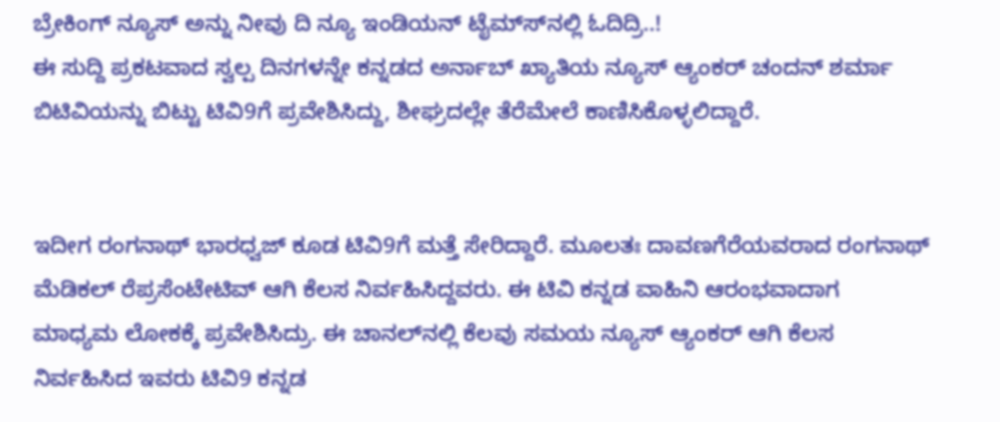ಬ್ರೇಕಿಂಗ್ ನ್ಯೂಸ್ ಅನ್ನು ನೀವು ದಿ ನ್ಯೂ ಇಂಡಿಯನ್ ಟೈಮ್ಸ್‍ನಲ್ಲಿ ಓದಿದ್ರಿ..!
ಈ ಸುದ್ದಿ ಪ್ರಕಟವಾದ ಸ್ವಲ್ಪ ದಿನಗಳನ್ನೇ ಕನ್ನಡದ ಅರ್ನಾಬ್ ಖ್ಯಾತಿಯ ನ್ಯೂಸ್ ಆ್ಯಂಕರ್ ಚಂದನ್ ಶರ್ಮಾ ಬಿಟಿವಿಯನ್ನು ಬಿಟ್ಟು ಟಿವಿ9ಗೆ ಪ್ರವೇಶಿಸಿದ್ದು, ಶೀಘ್ರದಲ್ಲೇ ತೆರೆಮೇಲೆ ಕಾಣಿಸಿಕೊಳ್ಳಲಿದ್ದಾರೆ.


ಇದೀಗ ರಂಗನಾಥ್ ಭಾರಧ್ವಜ್ ಕೂಡ ಟಿವಿ9ಗೆ ಮತ್ತೆ ಸೇರಿದ್ದಾರೆ. ಮೂಲತಃ ದಾವಣಗೆರೆಯವರಾದ ರಂಗನಾಥ್ ಮೆಡಿಕಲ್ ರೆಪ್ರಸೆಂಟೇಟಿವ್ ಆಗಿ ಕೆಲಸ ನಿರ್ವಹಿಸಿದ್ದವರು. ಈ ಟಿವಿ ಕನ್ನಡ ವಾಹಿನಿ ಆರಂಭವಾದಾಗ ಮಾಧ್ಯಮ ಲೋಕಕ್ಕೆ ಪ್ರವೇಶಿಸಿದ್ರು. ಈ ಚಾನಲ್‍ನಲ್ಲಿ ಕೆಲವು ಸಮಯ ನ್ಯೂಸ್ ಆ್ಯಂಕರ್ ಆಗಿ ಕೆಲಸ ನಿರ್ವಹಿಸಿದ ಇವರು ಟಿವಿ9 ಕನ್ನಡ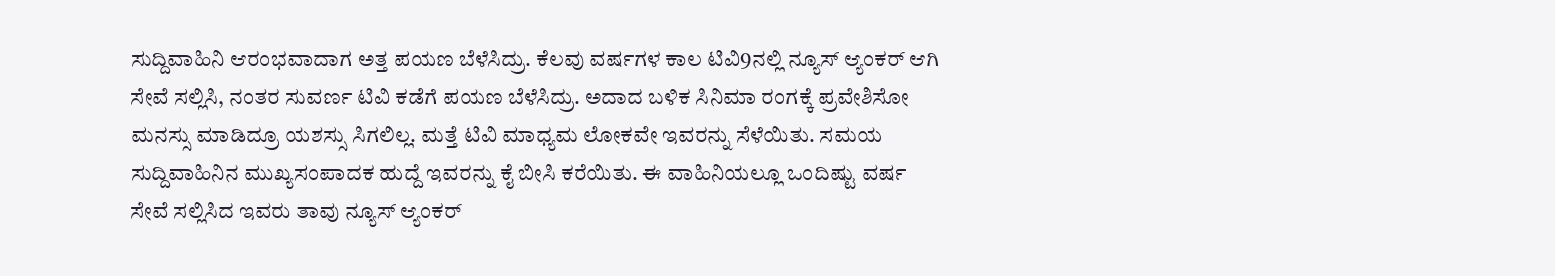ಸುದ್ದಿವಾಹಿನಿ ಆರಂಭವಾದಾಗ ಅತ್ತ ಪಯಣ ಬೆಳೆಸಿದ್ರು. ಕೆಲವು ವರ್ಷಗಳ ಕಾಲ ಟಿವಿ9ನಲ್ಲಿ ನ್ಯೂಸ್ ಆ್ಯಂಕರ್ ಆಗಿ ಸೇವೆ ಸಲ್ಲಿಸಿ, ನಂತರ ಸುವರ್ಣ ಟಿವಿ ಕಡೆಗೆ ಪಯಣ ಬೆಳೆಸಿದ್ರು. ಅದಾದ ಬಳಿಕ ಸಿನಿಮಾ ರಂಗಕ್ಕೆ ಪ್ರವೇಶಿಸೋ ಮನಸ್ಸು ಮಾಡಿದ್ರೂ ಯಶಸ್ಸು ಸಿಗಲಿಲ್ಲ. ಮತ್ತೆ ಟಿವಿ ಮಾಧ್ಯಮ ಲೋಕವೇ ಇವರನ್ನು ಸೆಳೆಯಿತು. ಸಮಯ ಸುದ್ದಿವಾಹಿನಿನ ಮುಖ್ಯಸಂಪಾದಕ ಹುದ್ದೆ ಇವರನ್ನು ಕೈ ಬೀಸಿ ಕರೆಯಿತು. ಈ ವಾಹಿನಿಯಲ್ಲೂ ಒಂದಿಷ್ಟು ವರ್ಷ ಸೇವೆ ಸಲ್ಲಿಸಿದ ಇವರು ತಾವು ನ್ಯೂಸ್ ಆ್ಯಂಕರ್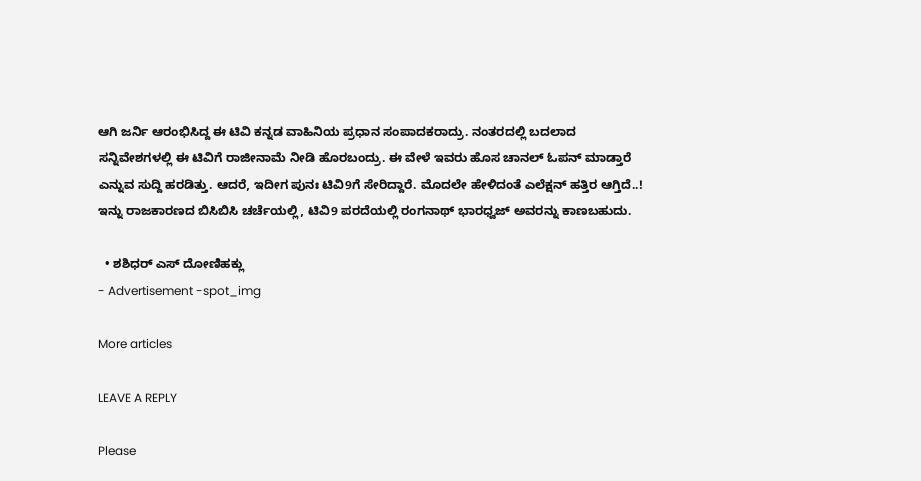ಆಗಿ ಜರ್ನಿ ಆರಂಭಿಸಿದ್ದ ಈ ಟಿವಿ ಕನ್ನಡ ವಾಹಿನಿಯ ಪ್ರಧಾನ ಸಂಪಾದಕರಾದ್ರು. ನಂತರದಲ್ಲಿ ಬದಲಾದ ಸನ್ನಿವೇಶಗಳಲ್ಲಿ ಈ ಟಿವಿಗೆ ರಾಜೀನಾಮೆ ನೀಡಿ ಹೊರಬಂದ್ರು. ಈ ವೇಳೆ ಇವರು ಹೊಸ ಚಾನಲ್ ಓಪನ್ ಮಾಡ್ತಾರೆ ಎನ್ನುವ ಸುದ್ದಿ ಹರಡಿತ್ತು. ಆದರೆ, ಇದೀಗ ಪುನಃ ಟಿವಿ9ಗೆ ಸೇರಿದ್ದಾರೆ. ಮೊದಲೇ ಹೇಳಿದಂತೆ ಎಲೆಕ್ಷನ್ ಹತ್ತಿರ ಆಗ್ತಿದೆ..! ಇನ್ನು ರಾಜಕಾರಣದ ಬಿಸಿಬಿಸಿ ಚರ್ಚೆಯಲ್ಲಿ, ಟಿವಿ9 ಪರದೆಯಲ್ಲಿ ರಂಗನಾಥ್ ಭಾರಧ್ವಜ್ ಅವರನ್ನು ಕಾಣಬಹುದು.

  • ಶಶಿಧರ್ ಎಸ್ ದೋಣಿಹಕ್ಲು
- Advertisement -spot_img

More articles

LEAVE A REPLY

Please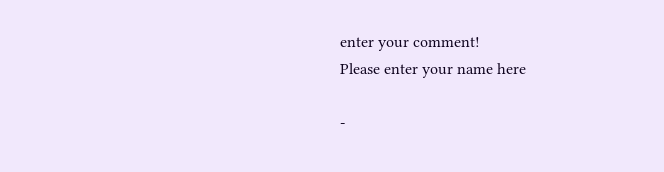enter your comment!
Please enter your name here

-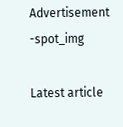Advertisement -spot_img

Latest article